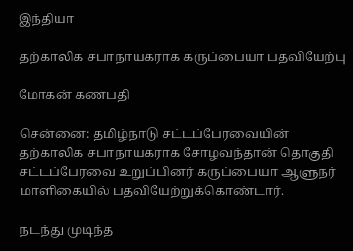இந்தியா

தற்காலிக சபாநாயகராக கருப்பையா பதவியேற்பு

மோகன் கணபதி

சென்னை: தமிழ்நாடு சட்டப்பேரவையின் தற்காலிக சபாநாயகராக சோழவந்தான் தொகுதி சட்டப்பேரவை உறுப்பினர் கருப்பையா ஆளுநர் மாளிகையில் பதவியேற்றுக்கொண்டார்.

நடந்து முடிந்த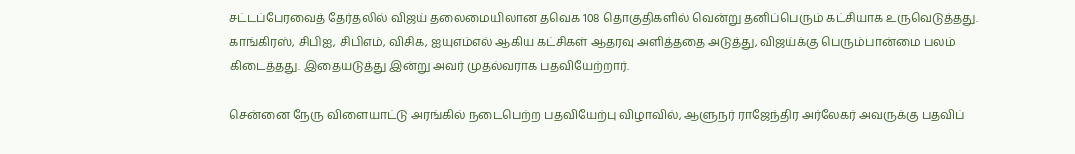சட்டப்பேரவைத் தேர்தலில் விஜய் தலைமையிலான தவெக 108 தொகுதிகளில் வென்று தனிப்பெரும் கட்சியாக உருவெடுத்தது. காங்கிரஸ், சிபிஐ, சிபிஎம், விசிக, ஐயுஎம்எல் ஆகிய கட்சிகள் ஆதரவு அளித்ததை அடுத்து, விஜய்க்கு பெரும்பான்மை பலம் கிடைத்தது. இதையடுத்து இன்று அவர் முதல்வராக பதவியேற்றார்.

சென்னை நேரு விளையாட்டு அரங்கில் நடைபெற்ற பதவியேற்பு விழாவில், ஆளுநர் ராஜேந்திர அர்லேகர் அவருக்கு பதவிப்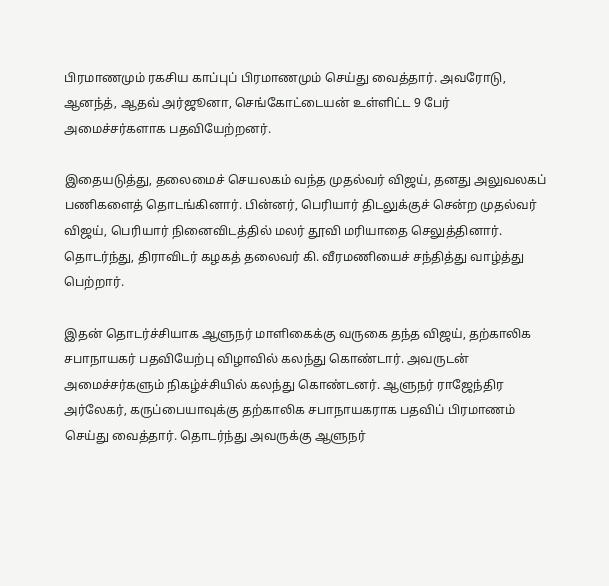பிரமாணமும் ரகசிய காப்புப் பிரமாணமும் செய்து வைத்தார். அவரோடு, ஆனந்த், ஆதவ் அர்ஜூனா, செங்கோட்டையன் உள்ளிட்ட 9 பேர் அமைச்சர்களாக பதவியேற்றனர்.

இதையடுத்து, தலைமைச் செயலகம் வந்த முதல்வர் விஜய், தனது அலுவலகப் பணிகளைத் தொடங்கினார். பின்னர், பெரியார் திடலுக்குச் சென்ற முதல்வர் விஜய், பெரியார் நினைவிடத்தில் மலர் தூவி மரியாதை செலுத்தினார். தொடர்ந்து, திராவிடர் கழகத் தலைவர் கி. வீரமணியைச் சந்தித்து வாழ்த்து பெற்றார்.

இதன் தொடர்ச்சியாக ஆளுநர் மாளிகைக்கு வருகை தந்த விஜய், தற்காலிக சபாநாயகர் பதவியேற்பு விழாவில் கலந்து கொண்டார். அவருடன் அமைச்சர்களும் நிகழ்ச்சியில் கலந்து கொண்டனர். ஆளுநர் ராஜேந்திர அர்லேகர், கருப்பையாவுக்கு தற்காலிக சபாநாயகராக பதவிப் பிரமாணம் செய்து வைத்தார். தொடர்ந்து அவருக்கு ஆளுநர்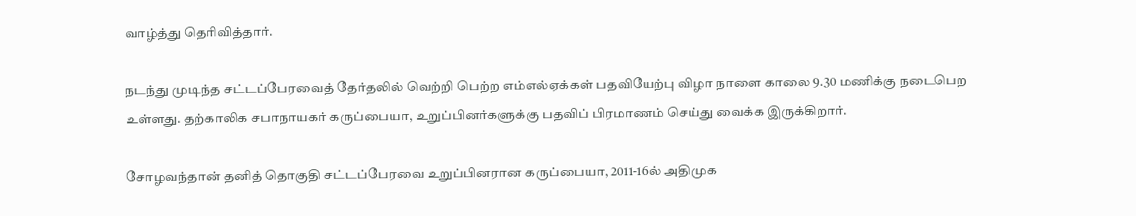வாழ்த்து தெரிவித்தார்.

நடந்து முடிந்த சட்டப்பேரவைத் தேர்தலில் வெற்றி பெற்ற எம்எல்ஏக்கள் பதவியேற்பு விழா நாளை காலை 9.30 மணிக்கு நடைபெற உள்ளது. தற்காலிக சபாநாயகர் கருப்பையா, உறுப்பினர்களுக்கு பதவிப் பிரமாணம் செய்து வைக்க இருக்கிறார்.

சோழவந்தான் தனித் தொகுதி சட்டப்பேரவை உறுப்பினரான கருப்பையா, 2011-16ல் அதிமுக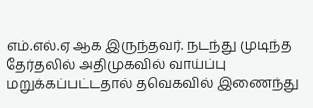எம்.எல்.ஏ ஆக இருந்தவர். நடந்து முடிந்த தேர்தலில் அதிமுகவில் வாய்ப்பு மறுக்கப்பட்டதால் தவெகவில் இணைந்து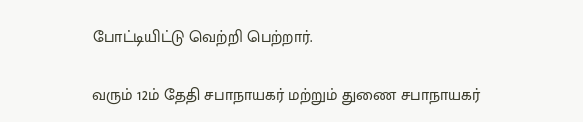போட்டியிட்டு வெற்றி பெற்றார்.

வரும் 12ம் தேதி சபாநாயகர் மற்றும் துணை சபாநாயகர்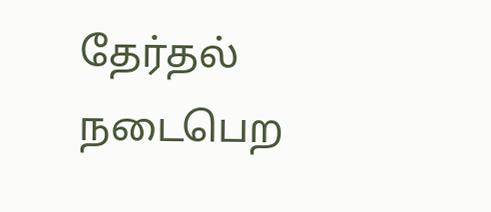தேர்தல் நடைபெற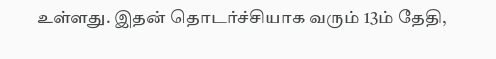உள்ளது. இதன் தொடர்ச்சியாக வரும் 13ம் தேதி,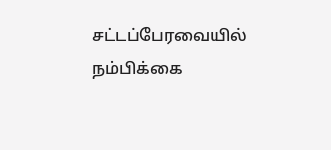சட்டப்பேரவையில் நம்பிக்கை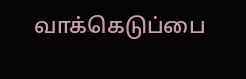வாக்கெடுப்பை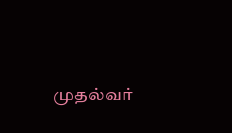முதல்வர்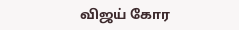விஜய் கோர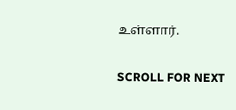உள்ளார்.

SCROLL FOR NEXT